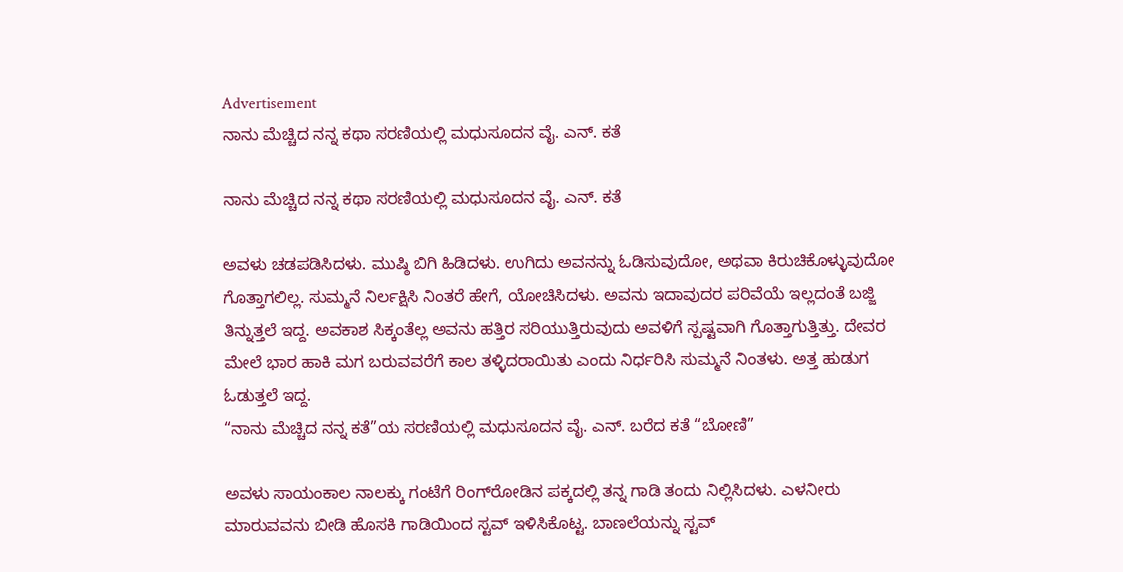Advertisement
ನಾನು ಮೆಚ್ಚಿದ ನನ್ನ ಕಥಾ ಸರಣಿಯಲ್ಲಿ ಮಧುಸೂದನ ವೈ. ಎನ್. ಕತೆ

ನಾನು ಮೆಚ್ಚಿದ ನನ್ನ ಕಥಾ ಸರಣಿಯಲ್ಲಿ ಮಧುಸೂದನ ವೈ. ಎನ್. ಕತೆ

ಅವಳು ಚಡಪಡಿಸಿದಳು. ಮುಷ್ಠಿ ಬಿಗಿ ಹಿಡಿದಳು. ಉಗಿದು ಅವನನ್ನು ಓಡಿಸುವುದೋ, ಅಥವಾ ಕಿರುಚಿಕೊಳ್ಳುವುದೋ ಗೊತ್ತಾಗಲಿಲ್ಲ. ಸುಮ್ಮನೆ ನಿರ್ಲಕ್ಷಿಸಿ ನಿಂತರೆ ಹೇಗೆ, ಯೋಚಿಸಿದಳು. ಅವನು ಇದಾವುದರ ಪರಿವೆಯೆ ಇಲ್ಲದಂತೆ ಬಜ್ಜಿ ತಿನ್ನುತ್ತಲೆ ಇದ್ದ. ಅವಕಾಶ ಸಿಕ್ಕಂತೆಲ್ಲ ಅವನು ಹತ್ತಿರ ಸರಿಯುತ್ತಿರುವುದು ಅವಳಿಗೆ ಸ್ಪಷ್ಟವಾಗಿ ಗೊತ್ತಾಗುತ್ತಿತ್ತು. ದೇವರ ಮೇಲೆ ಭಾರ ಹಾಕಿ ಮಗ ಬರುವವರೆಗೆ ಕಾಲ ತಳ್ಳಿದರಾಯಿತು ಎಂದು ನಿರ್ಧರಿಸಿ ಸುಮ್ಮನೆ ನಿಂತಳು. ಅತ್ತ ಹುಡುಗ ಓಡುತ್ತಲೆ ಇದ್ದ.
“ನಾನು ಮೆಚ್ಚಿದ ನನ್ನ ಕತೆ”ಯ ಸರಣಿಯಲ್ಲಿ ಮಧುಸೂದನ ವೈ. ಎನ್. ಬರೆದ ಕತೆ “ಬೋಣಿ”

ಅವಳು ಸಾಯಂಕಾಲ ನಾಲಕ್ಕು ಗಂಟೆಗೆ ರಿಂಗ್‌ರೋಡಿನ ಪಕ್ಕದಲ್ಲಿ ತನ್ನ ಗಾಡಿ ತಂದು ನಿಲ್ಲಿಸಿದಳು. ಎಳನೀರು ಮಾರುವವನು ಬೀಡಿ ಹೊಸಕಿ ಗಾಡಿಯಿಂದ ಸ್ಟವ್ ಇಳಿಸಿಕೊಟ್ಟ. ಬಾಣಲೆಯನ್ನು ಸ್ಟವ್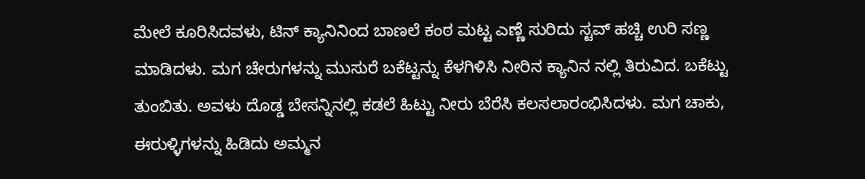ಮೇಲೆ ಕೂರಿಸಿದವಳು, ಟಿನ್ ಕ್ಯಾನಿನಿಂದ ಬಾಣಲೆ ಕಂಠ ಮಟ್ಟ ಎಣ್ಣೆ ಸುರಿದು ಸ್ಟವ್ ಹಚ್ಚಿ ಉರಿ ಸಣ್ಣ ಮಾಡಿದಳು. ಮಗ ಚೇರುಗಳನ್ನು ಮುಸುರೆ ಬಕೆಟ್ಟನ್ನು ಕೆಳಗಿಳಿಸಿ ನೀರಿನ ಕ್ಯಾನಿನ ನಲ್ಲಿ ತಿರುವಿದ. ಬಕೆಟ್ಟು ತುಂಬಿತು. ಅವಳು ದೊಡ್ಡ ಬೇಸನ್ನಿನಲ್ಲಿ ಕಡಲೆ ಹಿಟ್ಟು ನೀರು ಬೆರೆಸಿ ಕಲಸಲಾರಂಭಿಸಿದಳು. ಮಗ ಚಾಕು, ಈರುಳ್ಳಿಗಳನ್ನು ಹಿಡಿದು ಅಮ್ಮನ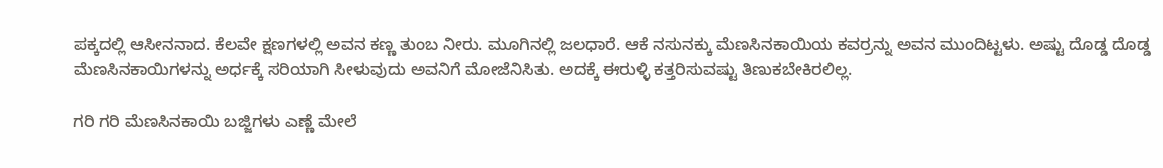ಪಕ್ಕದಲ್ಲಿ ಆಸೀನನಾದ. ಕೆಲವೇ ಕ್ಷಣಗಳಲ್ಲಿ ಅವನ ಕಣ್ಣ ತುಂಬ ನೀರು. ಮೂಗಿನಲ್ಲಿ ಜಲಧಾರೆ. ಆಕೆ ನಸುನಕ್ಕು ಮೆಣಸಿನಕಾಯಿಯ ಕವರ್ರನ್ನು ಅವನ ಮುಂದಿಟ್ಟಳು. ಅಷ್ಟು ದೊಡ್ಡ ದೊಡ್ಡ ಮೆಣಸಿನಕಾಯಿಗಳನ್ನು ಅರ್ಧಕ್ಕೆ ಸರಿಯಾಗಿ ಸೀಳುವುದು ಅವನಿಗೆ ಮೋಜೆನಿಸಿತು. ಅದಕ್ಕೆ ಈರುಳ್ಳಿ ಕತ್ತರಿಸುವಷ್ಟು ತಿಣುಕಬೇಕಿರಲಿಲ್ಲ.

ಗರಿ ಗರಿ ಮೆಣಸಿನಕಾಯಿ ಬಜ್ಜಿಗಳು ಎಣ್ಣೆ ಮೇಲೆ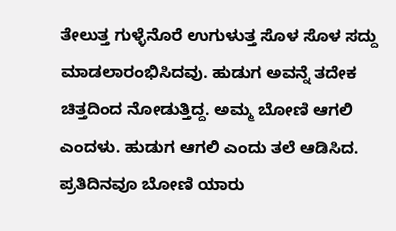ತೇಲುತ್ತ ಗುಳ್ಳೆನೊರೆ ಉಗುಳುತ್ತ ಸೊಳ ಸೊಳ ಸದ್ದು ಮಾಡಲಾರಂಭಿಸಿದವು. ಹುಡುಗ ಅವನ್ನೆ ತದೇಕ ಚಿತ್ತದಿಂದ ನೋಡುತ್ತಿದ್ದ. ಅಮ್ಮ ಬೋಣಿ ಆಗಲಿ ಎಂದಳು. ಹುಡುಗ ಆಗಲಿ ಎಂದು ತಲೆ ಆಡಿಸಿದ. ಪ್ರತಿದಿನವೂ ಬೋಣಿ ಯಾರು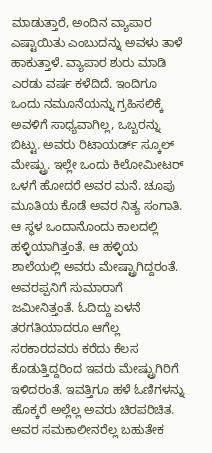ಮಾಡುತ್ತಾರೆ, ಅಂದಿನ ವ್ಯಾಪಾರ ಎಷ್ಟಾಯಿತು ಎಂಬುದನ್ನು ಅವಳು ತಾಳೆ ಹಾಕುತ್ತಾಳೆ. ವ್ಯಾಪಾರ ಶುರು ಮಾಡಿ ಎರಡು ವರ್ಷ ಕಳೆದಿದೆ. ಇಂದಿಗೂ ಒಂದು ನಮೂನೆಯನ್ನು ಗ್ರಹಿಸಲಿಕ್ಕೆ ಅವಳಿಗೆ ಸಾಧ್ಯವಾಗಿಲ್ಲ, ಒಬ್ಬರನ್ನು ಬಿಟ್ಟು. ಅವರು ರಿಟಾಯರ್ಡ್ ಸ್ಕೂಲ್ ಮೇಷ್ಟ್ರು. ಇಲ್ಲೇ ಒಂದು ಕಿಲೋಮೀಟರ್ ಒಳಗೆ ಹೋದರೆ ಅವರ ಮನೆ. ಚೂಪು ಮೂತಿಯ ಕೊಡೆ ಅವರ ನಿತ್ಯ ಸಂಗಾತಿ. ಆ ಸ್ಥಳ ಒಂದಾನೊಂದು ಕಾಲದಲ್ಲಿ ಹಳ್ಳಿಯಾಗಿತ್ತಂತೆ. ಆ ಹಳ್ಳಿಯ ಶಾಲೆಯಲ್ಲಿ ಅವರು ಮೇಷ್ಟ್ರಾಗಿದ್ದರಂತೆ. ಅವರಪ್ಪನಿಗೆ ಸುಮಾರಾಗೆ ಜಮೀನಿತ್ತಂತೆ. ಓದಿದ್ದು ಏಳನೆ ತರಗತಿಯಾದರೂ ಆಗೆಲ್ಲ ಸರಕಾರದವರು ಕರೆದು ಕೆಲಸ ಕೊಡುತ್ತಿದ್ದರಿಂದ ಇವರು ಮೇಷ್ಟ್ರುಗಿರಿಗೆ ಇಳಿದರಂತೆ. ಇವತ್ತಿಗೂ ಹಳೆ ಓಣಿಗಳನ್ನು ಹೊಕ್ಕರೆ ಅಲ್ಲೆಲ್ಲ ಅವರು ಚಿರಪರಿಚಿತ. ಅವರ ಸಮಕಾಲೀನರೆಲ್ಲ ಬಹುತೇಕ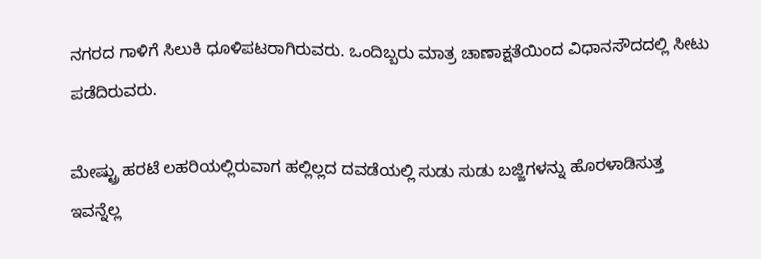ನಗರದ ಗಾಳಿಗೆ ಸಿಲುಕಿ ಧೂಳಿಪಟರಾಗಿರುವರು. ಒಂದಿಬ್ಬರು ಮಾತ್ರ ಚಾಣಾಕ್ಷತೆಯಿಂದ ವಿಧಾನಸೌದದಲ್ಲಿ ಸೀಟು ಪಡೆದಿರುವರು.

ಮೇಷ್ಟ್ರು ಹರಟೆ ಲಹರಿಯಲ್ಲಿರುವಾಗ ಹಲ್ಲಿಲ್ಲದ ದವಡೆಯಲ್ಲಿ ಸುಡು ಸುಡು ಬಜ್ಜಿಗಳನ್ನು ಹೊರಳಾಡಿಸುತ್ತ ಇವನ್ನೆಲ್ಲ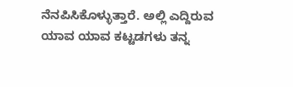ನೆನಪಿಸಿಕೊಳ್ಳುತ್ತಾರೆ. ಅಲ್ಲಿ ಎದ್ದಿರುವ ಯಾವ ಯಾವ ಕಟ್ಟಡಗಳು ತನ್ನ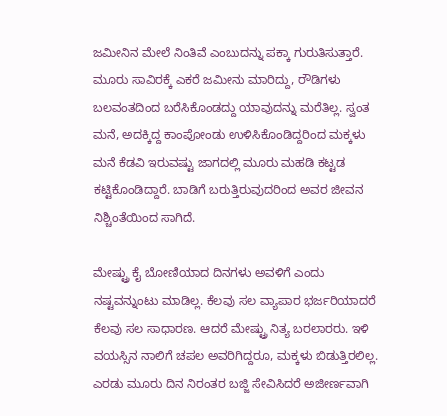ಜಮೀನಿನ ಮೇಲೆ ನಿಂತಿವೆ ಎಂಬುದನ್ನು ಪಕ್ಕಾ ಗುರುತಿಸುತ್ತಾರೆ. ಮೂರು ಸಾವಿರಕ್ಕೆ ಎಕರೆ ಜಮೀನು ಮಾರಿದ್ದು, ರೌಡಿಗಳು ಬಲವಂತದಿಂದ ಬರೆಸಿಕೊಂಡದ್ದು ಯಾವುದನ್ನು ಮರೆತಿಲ್ಲ. ಸ್ವಂತ ಮನೆ, ಅದಕ್ಕಿದ್ದ ಕಾಂಪೋಂಡು ಉಳಿಸಿಕೊಂಡಿದ್ದರಿಂದ ಮಕ್ಕಳು ಮನೆ ಕೆಡವಿ ಇರುವಷ್ಟು ಜಾಗದಲ್ಲಿ ಮೂರು ಮಹಡಿ ಕಟ್ಟಡ ಕಟ್ಟಿಕೊಂಡಿದ್ದಾರೆ. ಬಾಡಿಗೆ ಬರುತ್ತಿರುವುದರಿಂದ ಅವರ ಜೀವನ ನಿಶ್ಚಿಂತೆಯಿಂದ ಸಾಗಿದೆ.

ಮೇಷ್ಟ್ರು ಕೈ ಬೋಣಿಯಾದ ದಿನಗಳು ಅವಳಿಗೆ ಎಂದು ನಷ್ಟವನ್ನುಂಟು ಮಾಡಿಲ್ಲ. ಕೆಲವು ಸಲ ವ್ಯಾಪಾರ ಭರ್ಜರಿಯಾದರೆ ಕೆಲವು ಸಲ ಸಾಧಾರಣ. ಆದರೆ ಮೇಷ್ಟ್ರು ನಿತ್ಯ ಬರಲಾರರು. ಇಳಿ ವಯಸ್ಸಿನ ನಾಲಿಗೆ ಚಪಲ ಅವರಿಗಿದ್ದರೂ, ಮಕ್ಕಳು ಬಿಡುತ್ತಿರಲಿಲ್ಲ. ಎರಡು ಮೂರು ದಿನ ನಿರಂತರ ಬಜ್ಜಿ ಸೇವಿಸಿದರೆ ಅಜೀರ್ಣವಾಗಿ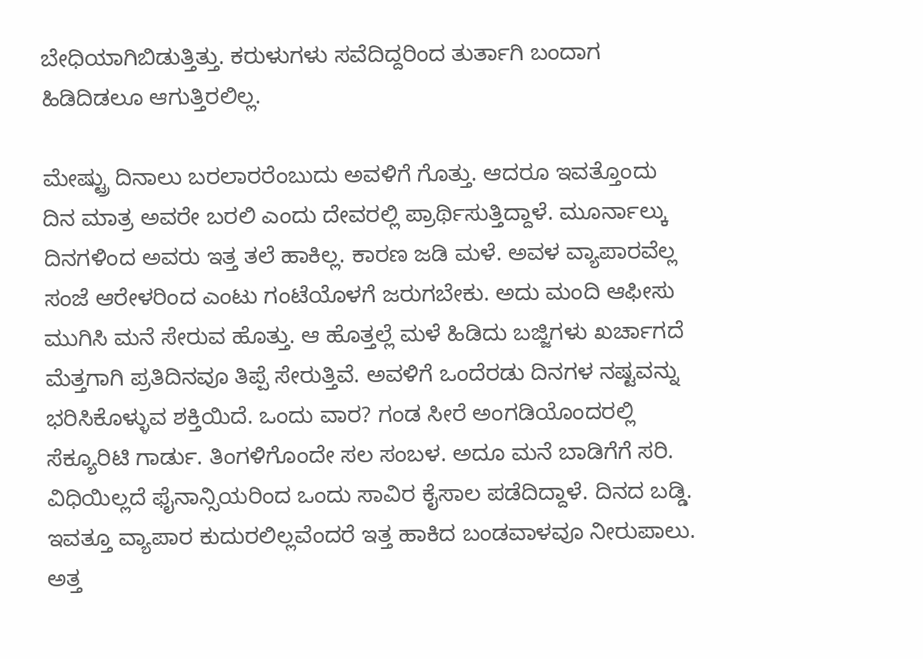ಬೇಧಿಯಾಗಿಬಿಡುತ್ತಿತ್ತು. ಕರುಳುಗಳು ಸವೆದಿದ್ದರಿಂದ ತುರ್ತಾಗಿ ಬಂದಾಗ ಹಿಡಿದಿಡಲೂ ಆಗುತ್ತಿರಲಿಲ್ಲ.

ಮೇಷ್ಟ್ರು ದಿನಾಲು ಬರಲಾರರೆಂಬುದು ಅವಳಿಗೆ ಗೊತ್ತು. ಆದರೂ ಇವತ್ತೊಂದು ದಿನ ಮಾತ್ರ ಅವರೇ ಬರಲಿ ಎಂದು ದೇವರಲ್ಲಿ ಪ್ರಾರ್ಥಿಸುತ್ತಿದ್ದಾಳೆ. ಮೂರ್ನಾಲ್ಕು ದಿನಗಳಿಂದ ಅವರು ಇತ್ತ ತಲೆ ಹಾಕಿಲ್ಲ. ಕಾರಣ ಜಡಿ ಮಳೆ. ಅವಳ ವ್ಯಾಪಾರವೆಲ್ಲ ಸಂಜೆ ಆರೇಳರಿಂದ ಎಂಟು ಗಂಟೆಯೊಳಗೆ ಜರುಗಬೇಕು. ಅದು ಮಂದಿ ಆಫೀಸು ಮುಗಿಸಿ ಮನೆ ಸೇರುವ ಹೊತ್ತು. ಆ ಹೊತ್ತಲ್ಲೆ ಮಳೆ ಹಿಡಿದು ಬಜ್ಜಿಗಳು ಖರ್ಚಾಗದೆ ಮೆತ್ತಗಾಗಿ ಪ್ರತಿದಿನವೂ ತಿಪ್ಪೆ ಸೇರುತ್ತಿವೆ. ಅವಳಿಗೆ ಒಂದೆರಡು ದಿನಗಳ ನಷ್ಟವನ್ನು ಭರಿಸಿಕೊಳ್ಳುವ ಶಕ್ತಿಯಿದೆ. ಒಂದು ವಾರ? ಗಂಡ ಸೀರೆ ಅಂಗಡಿಯೊಂದರಲ್ಲಿ ಸೆಕ್ಯೂರಿಟಿ ಗಾರ್ಡು. ತಿಂಗಳಿಗೊಂದೇ ಸಲ ಸಂಬಳ. ಅದೂ ಮನೆ ಬಾಡಿಗೆಗೆ ಸರಿ. ವಿಧಿಯಿಲ್ಲದೆ ಫೈನಾನ್ಸಿಯರಿಂದ ಒಂದು ಸಾವಿರ ಕೈಸಾಲ ಪಡೆದಿದ್ದಾಳೆ. ದಿನದ ಬಡ್ಡಿ. ಇವತ್ತೂ ವ್ಯಾಪಾರ ಕುದುರಲಿಲ್ಲವೆಂದರೆ ಇತ್ತ ಹಾಕಿದ ಬಂಡವಾಳವೂ ನೀರುಪಾಲು. ಅತ್ತ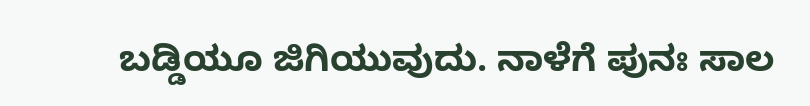ಬಡ್ಡಿಯೂ ಜಿಗಿಯುವುದು. ನಾಳೆಗೆ ಪುನಃ ಸಾಲ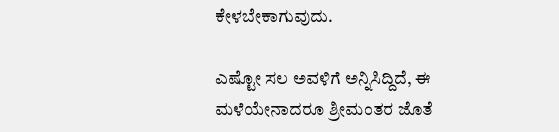ಕೇಳಬೇಕಾಗುವುದು.

ಎಷ್ಟೋ ಸಲ ಅವಳಿಗೆ ಅನ್ನಿಸಿದ್ದಿದೆ, ಈ ಮಳೆಯೇನಾದರೂ ಶ್ರೀಮಂತರ ಜೊತೆ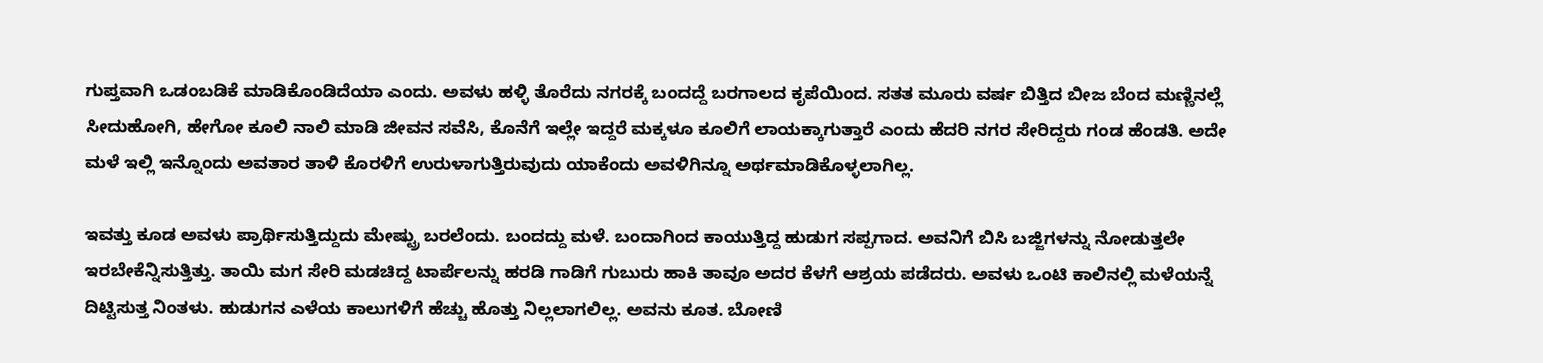ಗುಪ್ತವಾಗಿ ಒಡಂಬಡಿಕೆ ಮಾಡಿಕೊಂಡಿದೆಯಾ ಎಂದು. ಅವಳು ಹಳ್ಳಿ ತೊರೆದು ನಗರಕ್ಕೆ ಬಂದದ್ದೆ ಬರಗಾಲದ ಕೃಪೆಯಿಂದ. ಸತತ ಮೂರು ವರ್ಷ ಬಿತ್ತಿದ ಬೀಜ ಬೆಂದ ಮಣ್ಣಿನಲ್ಲೆ ಸೀದುಹೋಗಿ, ಹೇಗೋ ಕೂಲಿ ನಾಲಿ ಮಾಡಿ ಜೀವನ ಸವೆಸಿ, ಕೊನೆಗೆ ಇಲ್ಲೇ ಇದ್ದರೆ ಮಕ್ಕಳೂ ಕೂಲಿಗೆ ಲಾಯಕ್ಕಾಗುತ್ತಾರೆ ಎಂದು ಹೆದರಿ ನಗರ ಸೇರಿದ್ದರು ಗಂಡ ಹೆಂಡತಿ. ಅದೇ ಮಳೆ ಇಲ್ಲಿ ಇನ್ನೊಂದು ಅವತಾರ ತಾಳಿ ಕೊರಳಿಗೆ ಉರುಳಾಗುತ್ತಿರುವುದು ಯಾಕೆಂದು ಅವಳಿಗಿನ್ನೂ ಅರ್ಥಮಾಡಿಕೊಳ್ಳಲಾಗಿಲ್ಲ.

ಇವತ್ತು ಕೂಡ ಅವಳು ಪ್ರಾರ್ಥಿಸುತ್ತಿದ್ದುದು ಮೇಷ್ಟ್ರು ಬರಲೆಂದು. ಬಂದದ್ದು ಮಳೆ. ಬಂದಾಗಿಂದ ಕಾಯುತ್ತಿದ್ದ ಹುಡುಗ ಸಪ್ಪಗಾದ. ಅವನಿಗೆ ಬಿಸಿ ಬಜ್ಜಿಗಳನ್ನು ನೋಡುತ್ತಲೇ ಇರಬೇಕೆನ್ನಿಸುತ್ತಿತ್ತು. ತಾಯಿ ಮಗ ಸೇರಿ ಮಡಚಿದ್ದ ಟಾರ್ಪೆಲನ್ನು ಹರಡಿ ಗಾಡಿಗೆ ಗುಬುರು ಹಾಕಿ ತಾವೂ ಅದರ ಕೆಳಗೆ ಆಶ್ರಯ ಪಡೆದರು. ಅವಳು ಒಂಟಿ ಕಾಲಿನಲ್ಲಿ ಮಳೆಯನ್ನೆ ದಿಟ್ಟಿಸುತ್ತ ನಿಂತಳು. ಹುಡುಗನ ಎಳೆಯ ಕಾಲುಗಳಿಗೆ ಹೆಚ್ಚು ಹೊತ್ತು ನಿಲ್ಲಲಾಗಲಿಲ್ಲ. ಅವನು ಕೂತ. ಬೋಣಿ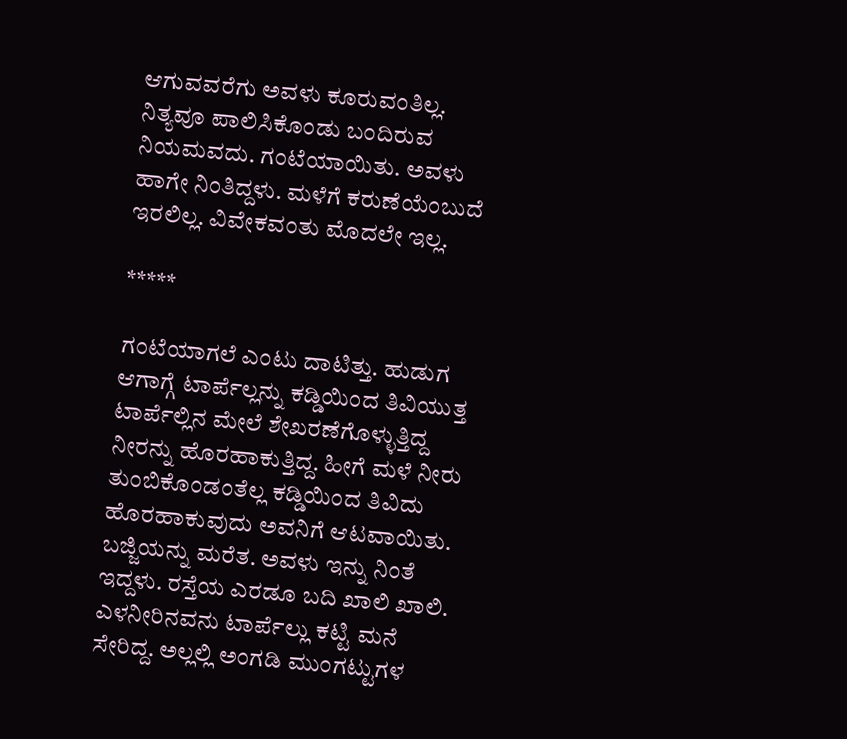ಆಗುವವರೆಗು ಅವಳು ಕೂರುವಂತಿಲ್ಲ. ನಿತ್ಯವೂ ಪಾಲಿಸಿಕೊಂಡು ಬಂದಿರುವ ನಿಯಮವದು. ಗಂಟೆಯಾಯಿತು. ಅವಳು ಹಾಗೇ ನಿಂತಿದ್ದಳು. ಮಳೆಗೆ ಕರುಣೆಯೆಂಬುದೆ ಇರಲಿಲ್ಲ. ವಿವೇಕವಂತು ಮೊದಲೇ ಇಲ್ಲ.

*****

ಗಂಟೆಯಾಗಲೆ ಎಂಟು ದಾಟಿತ್ತು. ಹುಡುಗ ಆಗಾಗ್ಗೆ ಟಾರ್ಪೆಲ್ಲನ್ನು ಕಡ್ಡಿಯಿಂದ ತಿವಿಯುತ್ತ ಟಾರ್ಪೆಲ್ಲಿನ ಮೇಲೆ ಶೇಖರಣೆಗೊಳ್ಳುತ್ತಿದ್ದ ನೀರನ್ನು ಹೊರಹಾಕುತ್ತಿದ್ದ. ಹೀಗೆ ಮಳೆ ನೀರು ತುಂಬಿಕೊಂಡಂತೆಲ್ಲ ಕಡ್ಡಿಯಿಂದ ತಿವಿದು ಹೊರಹಾಕುವುದು ಅವನಿಗೆ ಆಟವಾಯಿತು. ಬಜ್ಜಿಯನ್ನು ಮರೆತ. ಅವಳು ಇನ್ನು ನಿಂತೆ ಇದ್ದಳು. ರಸ್ತೆಯ ಎರಡೂ ಬದಿ ಖಾಲಿ ಖಾಲಿ. ಎಳನೀರಿನವನು ಟಾರ್ಪೆಲ್ಲು ಕಟ್ಟಿ ಮನೆ ಸೇರಿದ್ದ. ಅಲ್ಲಲ್ಲಿ ಅಂಗಡಿ ಮುಂಗಟ್ಟುಗಳ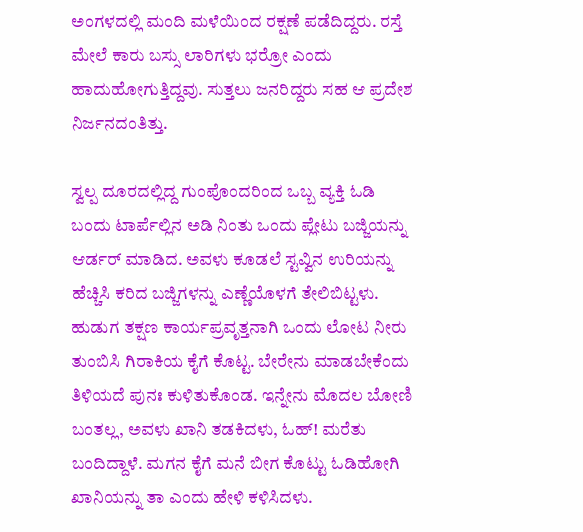ಅಂಗಳದಲ್ಲಿ ಮಂದಿ ಮಳೆಯಿಂದ ರಕ್ಷಣೆ ಪಡೆದಿದ್ದರು. ರಸ್ತೆ ಮೇಲೆ ಕಾರು ಬಸ್ಸು ಲಾರಿಗಳು ಭರ್ರೋ ಎಂದು ಹಾದುಹೋಗುತ್ತಿದ್ದವು. ಸುತ್ತಲು ಜನರಿದ್ದರು ಸಹ ಆ ಪ್ರದೇಶ ನಿರ್ಜನದಂತಿತ್ತು.

ಸ್ವಲ್ಪ ದೂರದಲ್ಲಿದ್ದ ಗುಂಪೊಂದರಿಂದ ಒಬ್ಬ ವ್ಯಕ್ತಿ ಓಡಿ ಬಂದು ಟಾರ್ಪೆಲ್ಲಿನ ಅಡಿ ನಿಂತು ಒಂದು ಪ್ಲೇಟು ಬಜ್ಜಿಯನ್ನು ಆರ್ಡರ್ ಮಾಡಿದ. ಅವಳು ಕೂಡಲೆ ಸ್ಟವ್ವಿನ ಉರಿಯನ್ನು ಹೆಚ್ಚಿಸಿ ಕರಿದ ಬಜ್ಜಿಗಳನ್ನು ಎಣ್ಣೆಯೊಳಗೆ ತೇಲಿಬಿಟ್ಟಳು. ಹುಡುಗ ತಕ್ಷಣ ಕಾರ್ಯಪ್ರವೃತ್ತನಾಗಿ ಒಂದು ಲೋಟ ನೀರು ತುಂಬಿಸಿ ಗಿರಾಕಿಯ ಕೈಗೆ ಕೊಟ್ಟ. ಬೇರೇನು ಮಾಡಬೇಕೆಂದು ತಿಳಿಯದೆ ಪುನಃ ಕುಳಿತುಕೊಂಡ. ಇನ್ನೇನು ಮೊದಲ ಬೋಣಿ ಬಂತಲ್ಲ, ಅವಳು ಖಾನಿ ತಡಕಿದಳು, ಓಹ್! ಮರೆತು ಬಂದಿದ್ದಾಳೆ. ಮಗನ ಕೈಗೆ ಮನೆ ಬೀಗ ಕೊಟ್ಟು ಓಡಿಹೋಗಿ ಖಾನಿಯನ್ನು ತಾ ಎಂದು ಹೇಳಿ ಕಳಿಸಿದಳು.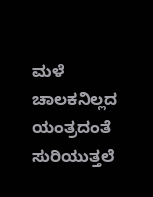ಮಳೆ ಚಾಲಕನಿಲ್ಲದ ಯಂತ್ರದಂತೆ ಸುರಿಯುತ್ತಲೆ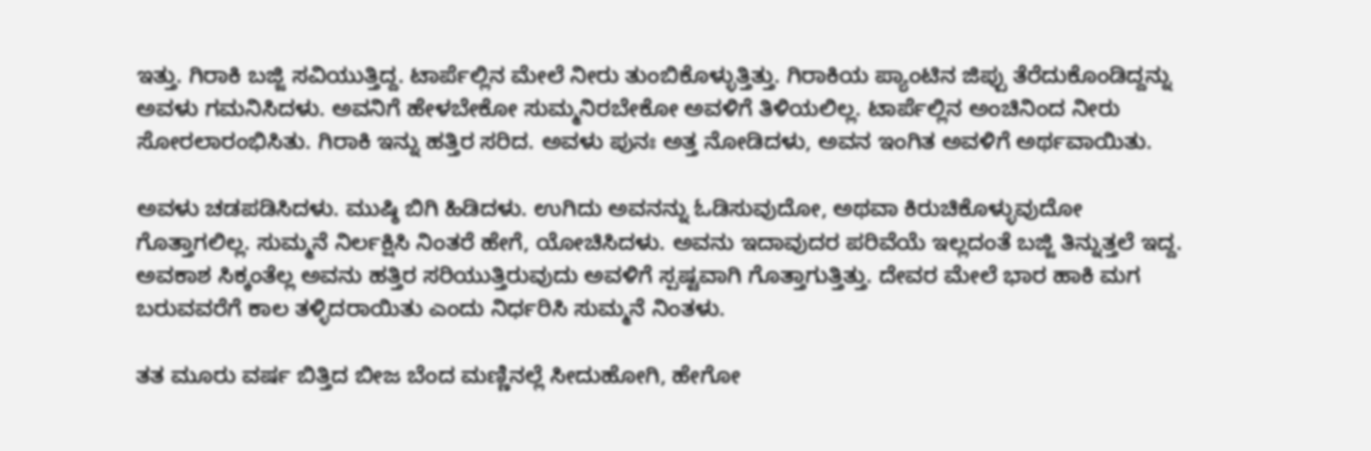ಇತ್ತು. ಗಿರಾಕಿ ಬಜ್ಜಿ ಸವಿಯುತ್ತಿದ್ದ. ಟಾರ್ಪೆಲ್ಲಿನ ಮೇಲೆ ನೀರು ತುಂಬಿಕೊಳ್ಳುತ್ತಿತ್ತು. ಗಿರಾಕಿಯ ಪ್ಯಾಂಟಿನ ಜಿಪ್ಪು ತೆರೆದುಕೊಂಡಿದ್ದನ್ನು ಅವಳು ಗಮನಿಸಿದಳು. ಅವನಿಗೆ ಹೇಳಬೇಕೋ ಸುಮ್ಮನಿರಬೇಕೋ ಅವಳಿಗೆ ತಿಳಿಯಲಿಲ್ಲ. ಟಾರ್ಪೆಲ್ಲಿನ ಅಂಚಿನಿಂದ ನೀರು ಸೋರಲಾರಂಭಿಸಿತು. ಗಿರಾಕಿ ಇನ್ನು ಹತ್ತಿರ ಸರಿದ. ಅವಳು ಪುನಃ ಅತ್ತ ನೋಡಿದಳು, ಅವನ ಇಂಗಿತ ಅವಳಿಗೆ ಅರ್ಥವಾಯಿತು.

ಅವಳು ಚಡಪಡಿಸಿದಳು. ಮುಷ್ಠಿ ಬಿಗಿ ಹಿಡಿದಳು. ಉಗಿದು ಅವನನ್ನು ಓಡಿಸುವುದೋ, ಅಥವಾ ಕಿರುಚಿಕೊಳ್ಳುವುದೋ ಗೊತ್ತಾಗಲಿಲ್ಲ. ಸುಮ್ಮನೆ ನಿರ್ಲಕ್ಷಿಸಿ ನಿಂತರೆ ಹೇಗೆ, ಯೋಚಿಸಿದಳು. ಅವನು ಇದಾವುದರ ಪರಿವೆಯೆ ಇಲ್ಲದಂತೆ ಬಜ್ಜಿ ತಿನ್ನುತ್ತಲೆ ಇದ್ದ. ಅವಕಾಶ ಸಿಕ್ಕಂತೆಲ್ಲ ಅವನು ಹತ್ತಿರ ಸರಿಯುತ್ತಿರುವುದು ಅವಳಿಗೆ ಸ್ಪಷ್ಟವಾಗಿ ಗೊತ್ತಾಗುತ್ತಿತ್ತು. ದೇವರ ಮೇಲೆ ಭಾರ ಹಾಕಿ ಮಗ ಬರುವವರೆಗೆ ಕಾಲ ತಳ್ಳಿದರಾಯಿತು ಎಂದು ನಿರ್ಧರಿಸಿ ಸುಮ್ಮನೆ ನಿಂತಳು.

ತತ ಮೂರು ವರ್ಷ ಬಿತ್ತಿದ ಬೀಜ ಬೆಂದ ಮಣ್ಣಿನಲ್ಲೆ ಸೀದುಹೋಗಿ, ಹೇಗೋ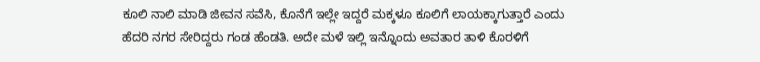ಕೂಲಿ ನಾಲಿ ಮಾಡಿ ಜೀವನ ಸವೆಸಿ, ಕೊನೆಗೆ ಇಲ್ಲೇ ಇದ್ದರೆ ಮಕ್ಕಳೂ ಕೂಲಿಗೆ ಲಾಯಕ್ಕಾಗುತ್ತಾರೆ ಎಂದು ಹೆದರಿ ನಗರ ಸೇರಿದ್ದರು ಗಂಡ ಹೆಂಡತಿ. ಅದೇ ಮಳೆ ಇಲ್ಲಿ ಇನ್ನೊಂದು ಅವತಾರ ತಾಳಿ ಕೊರಳಿಗೆ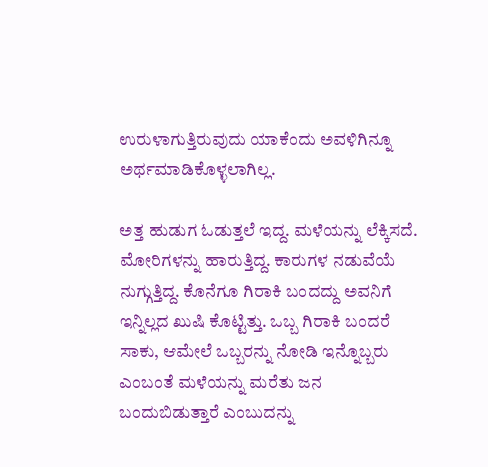ಉರುಳಾಗುತ್ತಿರುವುದು ಯಾಕೆಂದು ಅವಳಿಗಿನ್ನೂ ಅರ್ಥಮಾಡಿಕೊಳ್ಳಲಾಗಿಲ್ಲ.

ಅತ್ತ ಹುಡುಗ ಓಡುತ್ತಲೆ ಇದ್ದ. ಮಳೆಯನ್ನು ಲೆಕ್ಕಿಸದೆ. ಮೋರಿಗಳನ್ನು ಹಾರುತ್ತಿದ್ದ. ಕಾರುಗಳ ನಡುವೆಯೆ ನುಗ್ಗುತ್ತಿದ್ದ. ಕೊನೆಗೂ ಗಿರಾಕಿ ಬಂದದ್ದು ಅವನಿಗೆ ಇನ್ನಿಲ್ಲದ ಖುಷಿ ಕೊಟ್ಟಿತ್ತು. ಒಬ್ಬ ಗಿರಾಕಿ ಬಂದರೆ ಸಾಕು, ಆಮೇಲೆ ಒಬ್ಬರನ್ನು ನೋಡಿ ಇನ್ನೊಬ್ಬರು ಎಂಬಂತೆ ಮಳೆಯನ್ನು ಮರೆತು ಜನ ಬಂದುಬಿಡುತ್ತಾರೆ ಎಂಬುದನ್ನು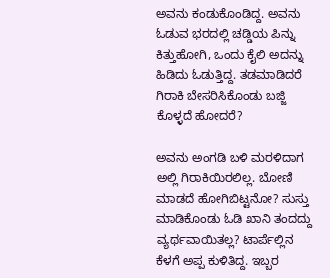ಅವನು ಕಂಡುಕೊಂಡಿದ್ದ. ಅವನು ಓಡುವ ಭರದಲ್ಲಿ ಚಡ್ಡಿಯ ಪಿನ್ನು ಕಿತ್ತುಹೋಗಿ, ಒಂದು ಕೈಲಿ ಅದನ್ನು ಹಿಡಿದು ಓಡುತ್ತಿದ್ದ. ತಡಮಾಡಿದರೆ ಗಿರಾಕಿ ಬೇಸರಿಸಿಕೊಂಡು ಬಜ್ಜಿ ಕೊಳ್ಳದೆ ಹೋದರೆ?

ಅವನು ಅಂಗಡಿ ಬಳಿ ಮರಳಿದಾಗ ಅಲ್ಲಿ ಗಿರಾಕಿಯಿರಲಿಲ್ಲ. ಬೋಣಿ ಮಾಡದೆ ಹೋಗಿಬಿಟ್ಟನೋ? ಸುಸ್ತು ಮಾಡಿಕೊಂಡು ಓಡಿ ಖಾನಿ ತಂದದ್ದು ವ್ಯರ್ಥವಾಯಿತಲ್ಲ? ಟಾರ್ಪೆಲ್ಲಿನ ಕೆಳಗೆ ಅಪ್ಪ ಕುಳಿತಿದ್ದ. ಇಬ್ಬರ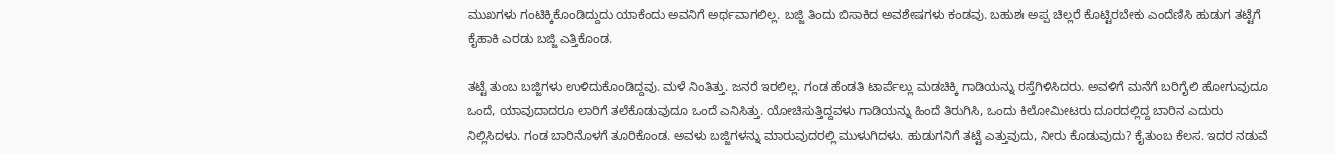ಮುಖಗಳು ಗಂಟಿಕ್ಕಿಕೊಂಡಿದ್ದುದು ಯಾಕೆಂದು ಅವನಿಗೆ ಅರ್ಥವಾಗಲಿಲ್ಲ. ಬಜ್ಜಿ ತಿಂದು ಬಿಸಾಕಿದ ಅವಶೇಷಗಳು ಕಂಡವು. ಬಹುಶಃ ಅಪ್ಪ ಚಿಲ್ಲರೆ ಕೊಟ್ಟಿರಬೇಕು ಎಂದೆಣಿಸಿ ಹುಡುಗ ತಟ್ಟೆಗೆ ಕೈಹಾಕಿ ಎರಡು ಬಜ್ಜಿ ಎತ್ತಿಕೊಂಡ.

ತಟ್ಟೆ ತುಂಬ ಬಜ್ಜಿಗಳು ಉಳಿದುಕೊಂಡಿದ್ದವು. ಮಳೆ ನಿಂತಿತ್ತು. ಜನರೆ ಇರಲಿಲ್ಲ. ಗಂಡ ಹೆಂಡತಿ ಟಾರ್ಪೆಲ್ಲು ಮಡಚಿಕ್ಕಿ ಗಾಡಿಯನ್ನು ರಸ್ತೆಗಿಳಿಸಿದರು. ಅವಳಿಗೆ ಮನೆಗೆ ಬರಿಗೈಲಿ ಹೋಗುವುದೂ ಒಂದೆ, ಯಾವುದಾದರೂ ಲಾರಿಗೆ ತಲೆಕೊಡುವುದೂ ಒಂದೆ ಎನಿಸಿತ್ತು. ಯೋಚಿಸುತ್ತಿದ್ದವಳು ಗಾಡಿಯನ್ನು ಹಿಂದೆ ತಿರುಗಿಸಿ, ಒಂದು ಕಿಲೋಮೀಟರು ದೂರದಲ್ಲಿದ್ದ ಬಾರಿನ ಎದುರು ನಿಲ್ಲಿಸಿದಳು. ಗಂಡ ಬಾರಿನೊಳಗೆ ತೂರಿಕೊಂಡ. ಅವಳು ಬಜ್ಜಿಗಳನ್ನು ಮಾರುವುದರಲ್ಲಿ ಮುಳುಗಿದಳು. ಹುಡುಗನಿಗೆ ತಟ್ಟೆ ಎತ್ತುವುದು, ನೀರು ಕೊಡುವುದು? ಕೈತುಂಬ ಕೆಲಸ. ಇದರ ನಡುವೆ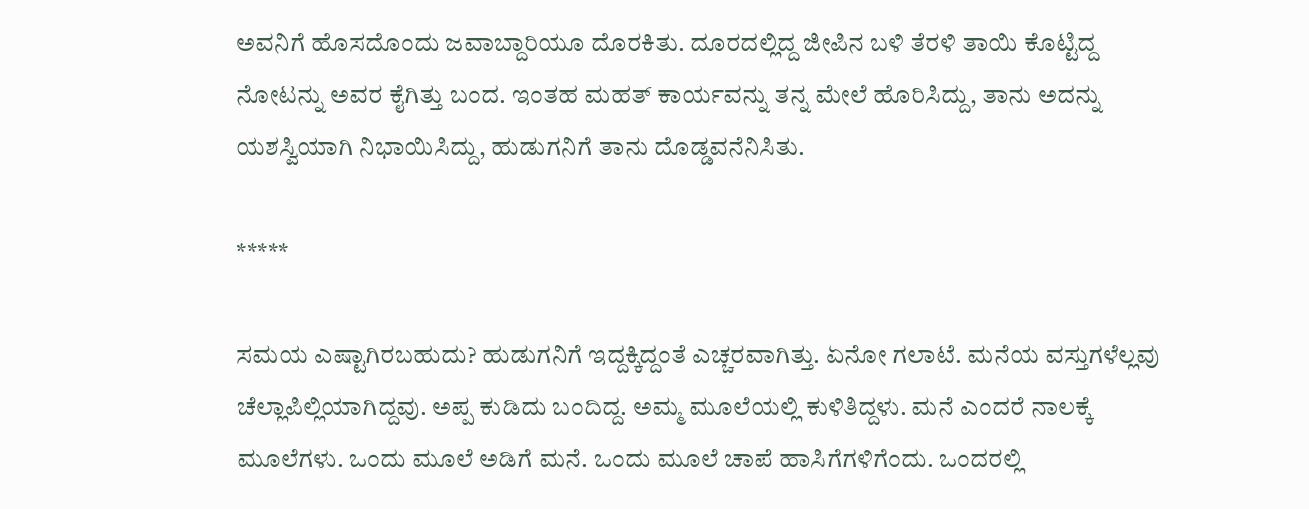ಅವನಿಗೆ ಹೊಸದೊಂದು ಜವಾಬ್ದಾರಿಯೂ ದೊರಕಿತು. ದೂರದಲ್ಲಿದ್ದ ಜೀಪಿನ ಬಳಿ ತೆರಳಿ ತಾಯಿ ಕೊಟ್ಟಿದ್ದ ನೋಟನ್ನು ಅವರ ಕೈಗಿತ್ತು ಬಂದ. ಇಂತಹ ಮಹತ್ ಕಾರ್ಯವನ್ನು ತನ್ನ ಮೇಲೆ ಹೊರಿಸಿದ್ದು, ತಾನು ಅದನ್ನು ಯಶಸ್ವಿಯಾಗಿ ನಿಭಾಯಿಸಿದ್ದು, ಹುಡುಗನಿಗೆ ತಾನು ದೊಡ್ಡವನೆನಿಸಿತು.

*****

ಸಮಯ ಎಷ್ಟಾಗಿರಬಹುದು? ಹುಡುಗನಿಗೆ ಇದ್ದಕ್ಕಿದ್ದಂತೆ ಎಚ್ಚರವಾಗಿತ್ತು. ಏನೋ ಗಲಾಟೆ. ಮನೆಯ ವಸ್ತುಗಳೆಲ್ಲವು ಚೆಲ್ಲಾಪಿಲ್ಲಿಯಾಗಿದ್ದವು. ಅಪ್ಪ ಕುಡಿದು ಬಂದಿದ್ದ. ಅಮ್ಮ ಮೂಲೆಯಲ್ಲಿ ಕುಳಿತಿದ್ದಳು. ಮನೆ ಎಂದರೆ ನಾಲಕ್ಕೆ ಮೂಲೆಗಳು. ಒಂದು ಮೂಲೆ ಅಡಿಗೆ ಮನೆ. ಒಂದು ಮೂಲೆ ಚಾಪೆ ಹಾಸಿಗೆಗಳಿಗೆಂದು. ಒಂದರಲ್ಲಿ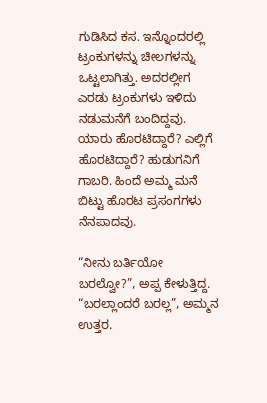ಗುಡಿಸಿದ ಕಸ. ಇನ್ನೊಂದರಲ್ಲಿ ಟ್ರಂಕುಗಳನ್ನು ಚೀಲಗಳನ್ನು ಒಟ್ಟಲಾಗಿತ್ತು. ಅದರಲ್ಲೀಗ ಎರಡು ಟ್ರಂಕುಗಳು ಇಳಿದು ನಡುಮನೆಗೆ ಬಂದಿದ್ದವು. ಯಾರು ಹೊರಟಿದ್ದಾರೆ? ಎಲ್ಲಿಗೆ ಹೊರಟಿದ್ದಾರೆ? ಹುಡುಗನಿಗೆ ಗಾಬರಿ. ಹಿಂದೆ ಅಮ್ಮ ಮನೆ ಬಿಟ್ಟು ಹೊರಟ ಪ್ರಸಂಗಗಳು ನೆನಪಾದವು.

“ನೀನು ಬರ್ತಿಯೋ ಬರಲ್ವೋ?”, ಅಪ್ಪ ಕೇಳುತ್ತಿದ್ದ.
“ಬರಲ್ಲಾಂದರೆ ಬರಲ್ಲ”, ಅಮ್ಮನ ಉತ್ತರ.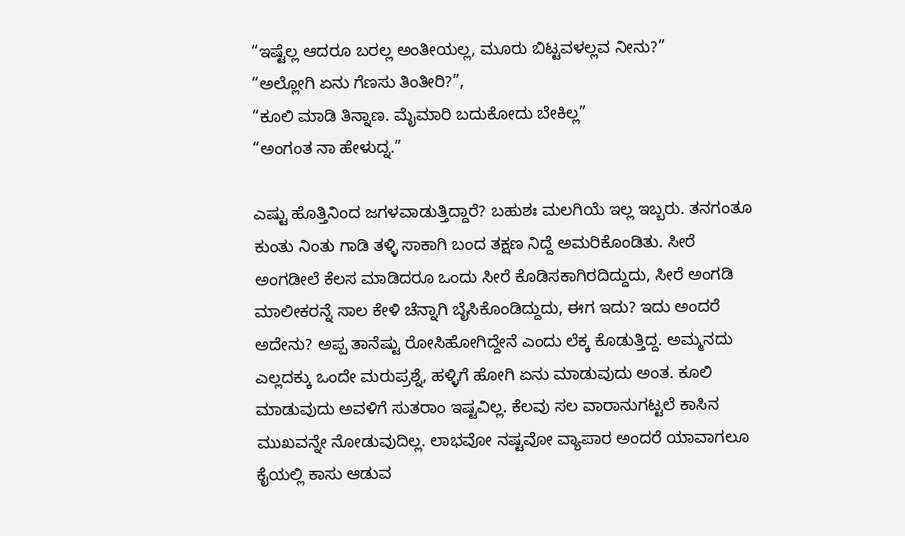“ಇಷ್ಟೆಲ್ಲ ಆದರೂ ಬರಲ್ಲ ಅಂತೀಯಲ್ಲ, ಮೂರು ಬಿಟ್ಟವಳಲ್ಲವ ನೀನು?”
“ಅಲ್ಲೋಗಿ ಏನು ಗೆಣಸು ತಿಂತೀರಿ?”,
“ಕೂಲಿ ಮಾಡಿ ತಿನ್ನಾಣ. ಮೈಮಾರಿ ಬದುಕೋದು ಬೇಕಿಲ್ಲ”
“ಅಂಗಂತ ನಾ ಹೇಳುದ್ನ.”

ಎಷ್ಟು ಹೊತ್ತಿನಿಂದ ಜಗಳವಾಡುತ್ತಿದ್ದಾರೆ? ಬಹುಶಃ ಮಲಗಿಯೆ ಇಲ್ಲ ಇಬ್ಬರು. ತನಗಂತೂ ಕುಂತು ನಿಂತು ಗಾಡಿ ತಳ್ಳಿ ಸಾಕಾಗಿ ಬಂದ ತಕ್ಷಣ ನಿದ್ದೆ ಅಮರಿಕೊಂಡಿತು. ಸೀರೆ ಅಂಗಡೀಲೆ ಕೆಲಸ ಮಾಡಿದರೂ ಒಂದು ಸೀರೆ ಕೊಡಿಸಕಾಗಿರದಿದ್ದುದು, ಸೀರೆ ಅಂಗಡಿ ಮಾಲೀಕರನ್ನೆ ಸಾಲ ಕೇಳಿ ಚೆನ್ನಾಗಿ ಬೈಸಿಕೊಂಡಿದ್ದುದು, ಈಗ ಇದು? ಇದು ಅಂದರೆ ಅದೇನು? ಅಪ್ಪ ತಾನೆಷ್ಟು ರೋಸಿಹೋಗಿದ್ದೇನೆ ಎಂದು ಲೆಕ್ಕ ಕೊಡುತ್ತಿದ್ದ. ಅಮ್ಮನದು ಎಲ್ಲದಕ್ಕು ಒಂದೇ ಮರುಪ್ರಶ್ನೆ, ಹಳ್ಳಿಗೆ ಹೋಗಿ ಏನು ಮಾಡುವುದು ಅಂತ. ಕೂಲಿ ಮಾಡುವುದು ಅವಳಿಗೆ ಸುತರಾಂ ಇಷ್ಟವಿಲ್ಲ. ಕೆಲವು ಸಲ ವಾರಾನುಗಟ್ಟಲೆ ಕಾಸಿನ ಮುಖವನ್ನೇ ನೋಡುವುದಿಲ್ಲ. ಲಾಭವೋ ನಷ್ಟವೋ ವ್ಯಾಪಾರ ಅಂದರೆ ಯಾವಾಗಲೂ ಕೈಯಲ್ಲಿ ಕಾಸು ಆಡುವ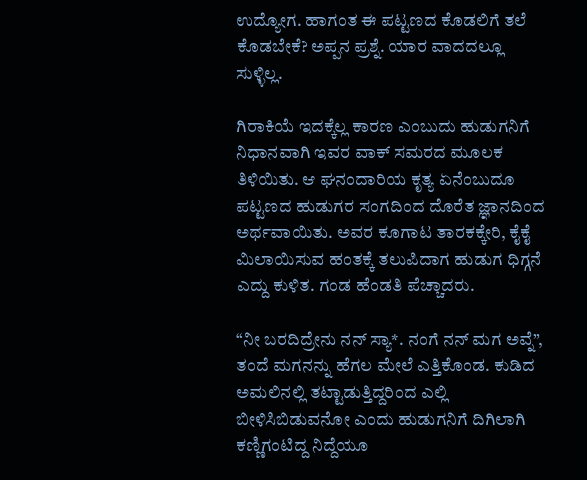ಉದ್ಯೋಗ. ಹಾಗಂತ ಈ ಪಟ್ಟಣದ ಕೊಡಲಿಗೆ ತಲೆ ಕೊಡಬೇಕೆ? ಅಪ್ಪನ ಪ್ರಶ್ನೆ. ಯಾರ ವಾದದಲ್ಲೂ ಸುಳ್ಳಿಲ್ಲ.

ಗಿರಾಕಿಯೆ ಇದಕ್ಕೆಲ್ಲ ಕಾರಣ ಎಂಬುದು ಹುಡುಗನಿಗೆ ನಿಧಾನವಾಗಿ ಇವರ ವಾಕ್ ಸಮರದ ಮೂಲಕ ತಿಳಿಯಿತು. ಆ ಘನಂದಾರಿಯ ಕೃತ್ಯ ಏನೆಂಬುದೂ ಪಟ್ಟಣದ ಹುಡುಗರ ಸಂಗದಿಂದ ದೊರೆತ ಜ್ಞಾನದಿಂದ ಅರ್ಥವಾಯಿತು. ಅವರ ಕೂಗಾಟ ತಾರಕಕ್ಕೇರಿ, ಕೈಕೈ ಮಿಲಾಯಿಸುವ ಹಂತಕ್ಕೆ ತಲುಪಿದಾಗ ಹುಡುಗ ಧಿಗ್ಗನೆ ಎದ್ದು ಕುಳಿತ. ಗಂಡ ಹೆಂಡತಿ ಪೆಚ್ಚಾದರು.

“ನೀ ಬರದಿದ್ರೇನು ನನ್ ಸ್ಯಾ*. ನಂಗೆ ನನ್ ಮಗ ಅವ್ನೆ”, ತಂದೆ ಮಗನನ್ನು ಹೆಗಲ ಮೇಲೆ ಎತ್ತಿಕೊಂಡ. ಕುಡಿದ ಅಮಲಿನಲ್ಲಿ ತಟ್ಟಾಡುತ್ತಿದ್ದರಿಂದ ಎಲ್ಲಿ ಬೀಳಿಸಿಬಿಡುವನೋ ಎಂದು ಹುಡುಗನಿಗೆ ದಿಗಿಲಾಗಿ ಕಣ್ಣಿಗಂಟಿದ್ದ ನಿದ್ದೆಯೂ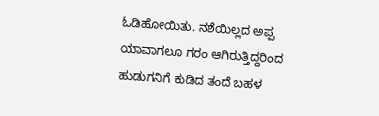ಓಡಿಹೋಯಿತು. ನಶೆಯಿಲ್ಲದ ಅಪ್ಪ ಯಾವಾಗಲೂ ಗರಂ ಆಗಿರುತ್ತಿದ್ದರಿಂದ ಹುಡುಗನಿಗೆ ಕುಡಿದ ತಂದೆ ಬಹಳ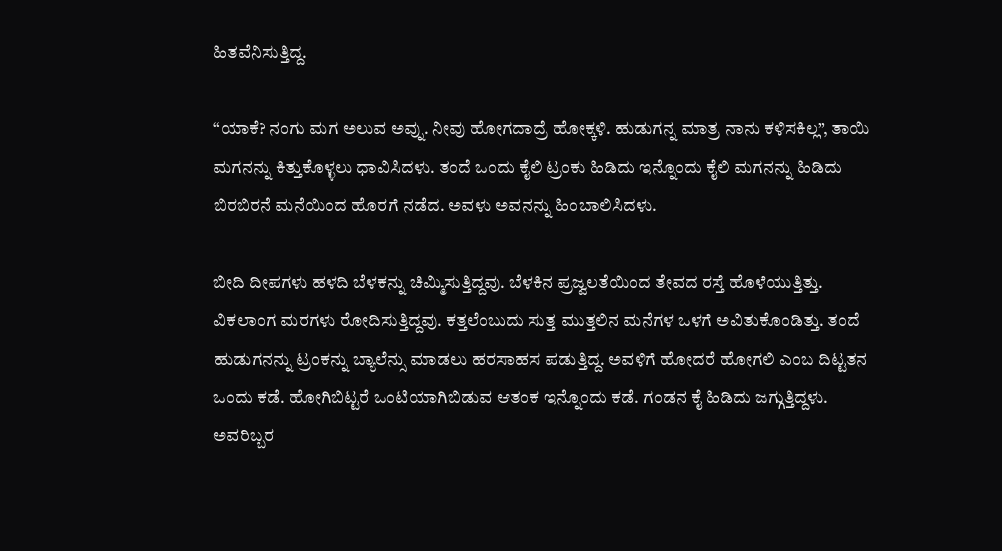ಹಿತವೆನಿಸುತ್ತಿದ್ದ.

“ಯಾಕೆ? ನಂಗು ಮಗ ಅಲುವ ಅವ್ನು. ನೀವು ಹೋಗದಾದ್ರೆ ಹೋಕ್ಕಳಿ. ಹುಡುಗನ್ನ ಮಾತ್ರ ನಾನು ಕಳಿಸಕಿಲ್ಲ”, ತಾಯಿ ಮಗನನ್ನು ಕಿತ್ತುಕೊಳ್ಳಲು ಧಾವಿಸಿದಳು. ತಂದೆ ಒಂದು ಕೈಲಿ ಟ್ರಂಕು ಹಿಡಿದು ಇನ್ನೊಂದು ಕೈಲಿ ಮಗನನ್ನು ಹಿಡಿದು ಬಿರಬಿರನೆ ಮನೆಯಿಂದ ಹೊರಗೆ ನಡೆದ. ಅವಳು ಅವನನ್ನು ಹಿಂಬಾಲಿಸಿದಳು.

ಬೀದಿ ದೀಪಗಳು ಹಳದಿ ಬೆಳಕನ್ನು ಚಿಮ್ಮಿಸುತ್ತಿದ್ದವು. ಬೆಳಕಿನ ಪ್ರಜ್ವಲತೆಯಿಂದ ತೇವದ ರಸ್ತೆ ಹೊಳೆಯುತ್ತಿತ್ತು. ವಿಕಲಾಂಗ ಮರಗಳು ರೋದಿಸುತ್ತಿದ್ದವು. ಕತ್ತಲೆಂಬುದು ಸುತ್ತ ಮುತ್ತಲಿನ ಮನೆಗಳ ಒಳಗೆ ಅವಿತುಕೊಂಡಿತ್ತು. ತಂದೆ ಹುಡುಗನನ್ನು ಟ್ರಂಕನ್ನು ಬ್ಯಾಲೆನ್ಸು ಮಾಡಲು ಹರಸಾಹಸ ಪಡುತ್ತಿದ್ದ. ಅವಳಿಗೆ ಹೋದರೆ ಹೋಗಲಿ ಎಂಬ ದಿಟ್ಟತನ ಒಂದು ಕಡೆ. ಹೋಗಿಬಿಟ್ಟರೆ ಒಂಟಿಯಾಗಿಬಿಡುವ ಆತಂಕ ಇನ್ನೊಂದು ಕಡೆ. ಗಂಡನ ಕೈ ಹಿಡಿದು ಜಗ್ಗುತ್ತಿದ್ದಳು. ಅವರಿಬ್ಬರ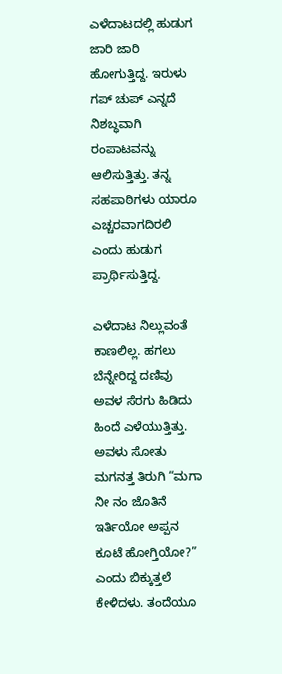ಎಳೆದಾಟದಲ್ಲಿ ಹುಡುಗ ಜಾರಿ ಜಾರಿ ಹೋಗುತ್ತಿದ್ದ. ಇರುಳು ಗಪ್ ಚುಪ್ ಎನ್ನದೆ ನಿಶಬ್ಧವಾಗಿ ರಂಪಾಟವನ್ನು ಆಲಿಸುತ್ತಿತ್ತು. ತನ್ನ ಸಹಪಾಠಿಗಳು ಯಾರೂ ಎಚ್ಚರವಾಗದಿರಲಿ ಎಂದು ಹುಡುಗ ಪ್ರಾರ್ಥಿಸುತ್ತಿದ್ದ.

ಎಳೆದಾಟ ನಿಲ್ಲುವಂತೆ ಕಾಣಲಿಲ್ಲ. ಹಗಲು ಬೆನ್ನೇರಿದ್ದ ದಣಿವು ಅವಳ ಸೆರಗು ಹಿಡಿದು ಹಿಂದೆ ಎಳೆಯುತ್ತಿತ್ತು. ಅವಳು ಸೋತು ಮಗನತ್ತ ತಿರುಗಿ “ಮಗಾ ನೀ ನಂ ಜೊತಿನೆ ಇರ್ತಿಯೋ ಅಪ್ಪನ ಕೂಟೆ ಹೋಗ್ತಿಯೋ?” ಎಂದು ಬಿಕ್ಕುತ್ತಲೆ ಕೇಳಿದಳು. ತಂದೆಯೂ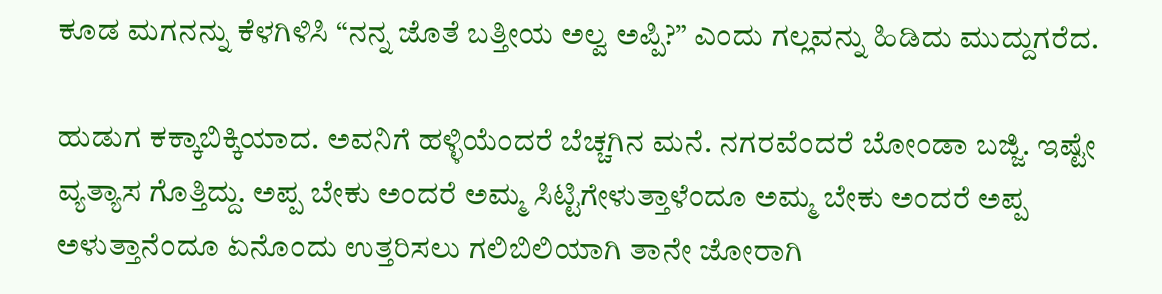ಕೂಡ ಮಗನನ್ನು ಕೆಳಗಿಳಿಸಿ “ನನ್ನ ಜೊತೆ ಬತ್ತೀಯ ಅಲ್ವ ಅಪ್ಪಿ?” ಎಂದು ಗಲ್ಲವನ್ನು ಹಿಡಿದು ಮುದ್ದುಗರೆದ.

ಹುಡುಗ ಕಕ್ಕಾಬಿಕ್ಕಿಯಾದ. ಅವನಿಗೆ ಹಳ್ಳಿಯೆಂದರೆ ಬೆಚ್ಚಗಿನ ಮನೆ. ನಗರವೆಂದರೆ ಬೋಂಡಾ ಬಜ್ಜಿ. ಇಷ್ಟೇ ವ್ಯತ್ಯಾಸ ಗೊತ್ತಿದ್ದು. ಅಪ್ಪ ಬೇಕು ಅಂದರೆ ಅಮ್ಮ ಸಿಟ್ಟಿಗೇಳುತ್ತಾಳೆಂದೂ ಅಮ್ಮ ಬೇಕು ಅಂದರೆ ಅಪ್ಪ ಅಳುತ್ತಾನೆಂದೂ ಏನೊಂದು ಉತ್ತರಿಸಲು ಗಲಿಬಿಲಿಯಾಗಿ ತಾನೇ ಜೋರಾಗಿ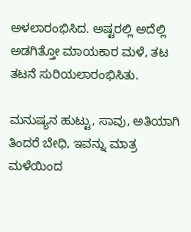ಅಳಲಾರಂಭಿಸಿದ. ಅಷ್ಟರಲ್ಲಿ ಅದೆಲ್ಲಿ ಅಡಗಿತ್ತೋ ಮಾಯಕಾರ ಮಳೆ, ತಟ ತಟನೆ ಸುರಿಯಲಾರಂಭಿಸಿತು.

ಮನುಷ್ಯನ ಹುಟ್ಟು, ಸಾವು, ಅತಿಯಾಗಿ ತಿಂದರೆ ಬೇಧಿ, ಇವನ್ನು ಮಾತ್ರ ಮಳೆಯಿಂದ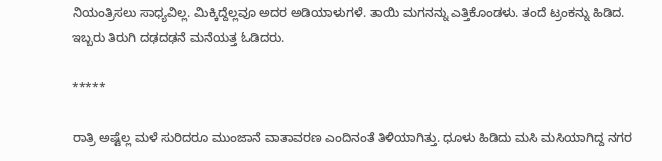ನಿಯಂತ್ರಿಸಲು ಸಾಧ್ಯವಿಲ್ಲ. ಮಿಕ್ಕಿದ್ದೆಲ್ಲವೂ ಅದರ ಅಡಿಯಾಳುಗಳೆ. ತಾಯಿ ಮಗನನ್ನು ಎತ್ತಿಕೊಂಡಳು. ತಂದೆ ಟ್ರಂಕನ್ನು ಹಿಡಿದ. ಇಬ್ಬರು ತಿರುಗಿ ದಢದಢನೆ ಮನೆಯತ್ತ ಓಡಿದರು.

*****

ರಾತ್ರಿ ಅಷ್ಟೆಲ್ಲ ಮಳೆ ಸುರಿದರೂ ಮುಂಜಾನೆ ವಾತಾವರಣ ಎಂದಿನಂತೆ ತಿಳಿಯಾಗಿತ್ತು. ಧೂಳು ಹಿಡಿದು ಮಸಿ ಮಸಿಯಾಗಿದ್ದ ನಗರ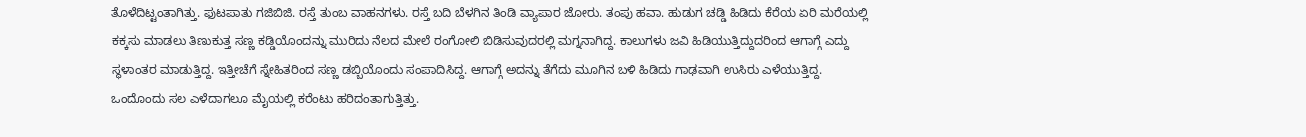ತೊಳೆದಿಟ್ಟಂತಾಗಿತ್ತು. ಫುಟಪಾತು ಗಜಿಬಿಜಿ. ರಸ್ತೆ ತುಂಬ ವಾಹನಗಳು. ರಸ್ತೆ ಬದಿ ಬೆಳಗಿನ ತಿಂಡಿ ವ್ಯಾಪಾರ ಜೋರು. ತಂಪು ಹವಾ. ಹುಡುಗ ಚಡ್ಡಿ ಹಿಡಿದು ಕೆರೆಯ ಏರಿ ಮರೆಯಲ್ಲಿ ಕಕ್ಕಸು ಮಾಡಲು ತಿಣುಕುತ್ತ ಸಣ್ಣ ಕಡ್ಡಿಯೊಂದನ್ನು ಮುರಿದು ನೆಲದ ಮೇಲೆ ರಂಗೋಲಿ ಬಿಡಿಸುವುದರಲ್ಲಿ ಮಗ್ನನಾಗಿದ್ದ. ಕಾಲುಗಳು ಜವಿ ಹಿಡಿಯುತ್ತಿದ್ದುದರಿಂದ ಆಗಾಗ್ಗೆ ಎದ್ದು ಸ್ಥಳಾಂತರ ಮಾಡುತ್ತಿದ್ದ. ಇತ್ತೀಚೆಗೆ ಸ್ನೇಹಿತರಿಂದ ಸಣ್ಣ ಡಬ್ಬಿಯೊಂದು ಸಂಪಾದಿಸಿದ್ದ. ಆಗಾಗ್ಗೆ ಅದನ್ನು ತೆಗೆದು ಮೂಗಿನ ಬಳಿ ಹಿಡಿದು ಗಾಢವಾಗಿ ಉಸಿರು ಎಳೆಯುತ್ತಿದ್ದ. ಒಂದೊಂದು ಸಲ ಎಳೆದಾಗಲೂ ಮೈಯಲ್ಲಿ ಕರೆಂಟು ಹರಿದಂತಾಗುತ್ತಿತ್ತು.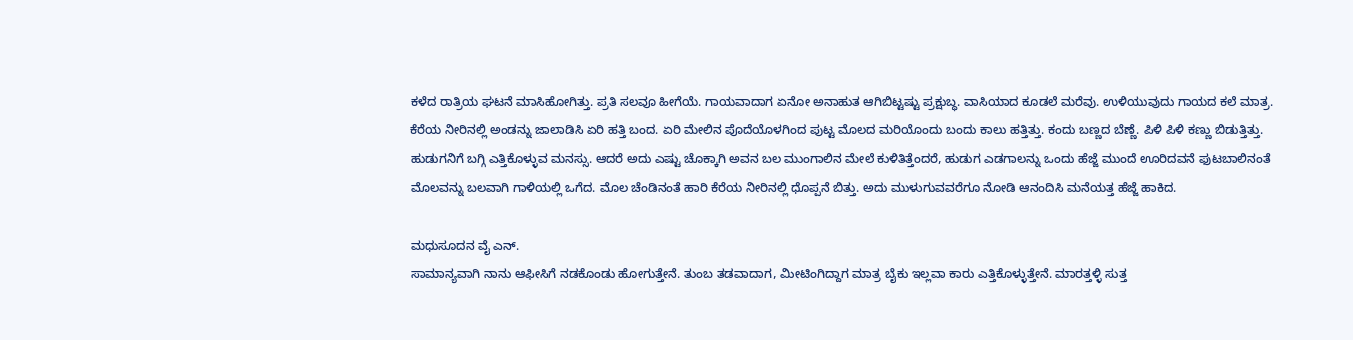ಕಳೆದ ರಾತ್ರಿಯ ಘಟನೆ ಮಾಸಿಹೋಗಿತ್ತು. ಪ್ರತಿ ಸಲವೂ ಹೀಗೆಯೆ. ಗಾಯವಾದಾಗ ಏನೋ ಅನಾಹುತ ಆಗಿಬಿಟ್ಟಷ್ಟು ಪ್ರಕ್ಷುಬ್ಧ. ವಾಸಿಯಾದ ಕೂಡಲೆ ಮರೆವು. ಉಳಿಯುವುದು ಗಾಯದ ಕಲೆ ಮಾತ್ರ. ಕೆರೆಯ ನೀರಿನಲ್ಲಿ ಅಂಡನ್ನು ಜಾಲಾಡಿಸಿ ಏರಿ ಹತ್ತಿ ಬಂದ. ಏರಿ ಮೇಲಿನ ಪೊದೆಯೊಳಗಿಂದ ಪುಟ್ಟ ಮೊಲದ ಮರಿಯೊಂದು ಬಂದು ಕಾಲು ಹತ್ತಿತ್ತು. ಕಂದು ಬಣ್ಣದ ಬೆಣ್ಣೆ. ಪಿಳಿ ಪಿಳಿ ಕಣ್ಣು ಬಿಡುತ್ತಿತ್ತು. ಹುಡುಗನಿಗೆ ಬಗ್ಗಿ ಎತ್ತಿಕೊಳ್ಳುವ ಮನಸ್ಸು. ಆದರೆ ಅದು ಎಷ್ಟು ಚೊಕ್ಕಾಗಿ ಅವನ ಬಲ ಮುಂಗಾಲಿನ ಮೇಲೆ ಕುಳಿತಿತ್ತೆಂದರೆ, ಹುಡುಗ ಎಡಗಾಲನ್ನು ಒಂದು ಹೆಜ್ಜೆ ಮುಂದೆ ಊರಿದವನೆ ಫುಟಬಾಲಿನಂತೆ ಮೊಲವನ್ನು ಬಲವಾಗಿ ಗಾಳಿಯಲ್ಲಿ ಒಗೆದ. ಮೊಲ ಚೆಂಡಿನಂತೆ ಹಾರಿ ಕೆರೆಯ ನೀರಿನಲ್ಲಿ ಧೊಪ್ಪನೆ ಬಿತ್ತು. ಅದು ಮುಳುಗುವವರೆಗೂ ನೋಡಿ ಆನಂದಿಸಿ ಮನೆಯತ್ತ ಹೆಜ್ಜೆ ಹಾಕಿದ.

ಮಧುಸೂದನ ವೈ ಎನ್.
ಸಾಮಾನ್ಯವಾಗಿ ನಾನು ಆಫೀಸಿಗೆ ನಡಕೊಂಡು ಹೋಗುತ್ತೇನೆ. ತುಂಬ ತಡವಾದಾಗ, ಮೀಟಿಂಗಿದ್ದಾಗ ಮಾತ್ರ ಬೈಕು ಇಲ್ಲವಾ ಕಾರು ಎತ್ತಿಕೊಳ್ಳುತ್ತೇನೆ. ಮಾರತ್ತಳ್ಳಿ ಸುತ್ತ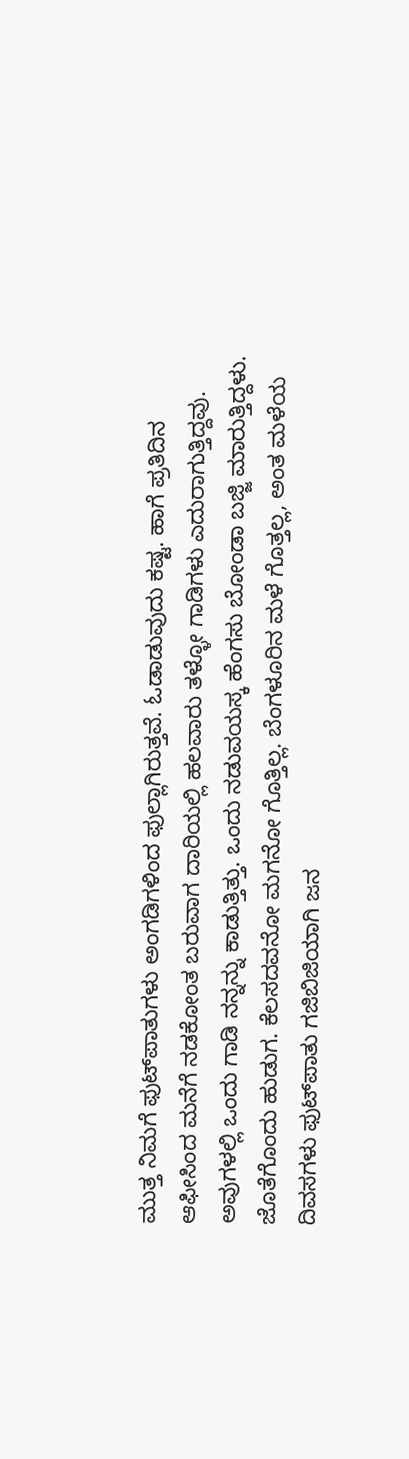ಮುತ್ತ ನಿಮಗೆ ಫುಟ್‌ಪಾತುಗಳು ಅಂಗಡಿಗಳಿಂದ ಫುಲ್ಲಾಗಿರುತ್ತವೆ. ಓಡಾಡುವುದು ಕಷ್ಟ. ಹಾಗೆ ಪ್ರತಿದಿನ ಆಫೀಸಿಂದ ಮನೆಗೆ ನಡಕೋಂತ ಬರುವಾಗ ದಾರಿಯಲ್ಲಿ ಹಲವಾರು ತಳ್ಳೋ ಗಾಡಿಗಳು ಎದುರಾಗುತ್ತಿದ್ದವು. ಅವುಗಳಲ್ಲಿ ಒಂದು ಗಾಡಿ ನನ್ನನ್ನು ಕಾಡುತ್ತಿತ್ತು. ಒಂದು ನಡುವಯಸ್ಕ ಹೆಂಗಸು ಬೋಂಡಾ ಬಜ್ಜಿ ಮಾರುತ್ತಿದ್ದಳು. ಜೊತೆಗೊಂದು ಹುಡುಗ. ಕೆಲಸದವನೋ ಮಗನೋ ಗೊತ್ತಿಲ್ಲ. ಬೆಂಗಳೂರಿನ ಮಳೆ ಗೊತ್ತಲ್ಲ, ಅಂತ ಮಳೆಯ ದಿವಸಗಳು ಫುಟ್‌ಪಾತು ಗಜಿಬಿಜಿಯಾಗಿ ಜನ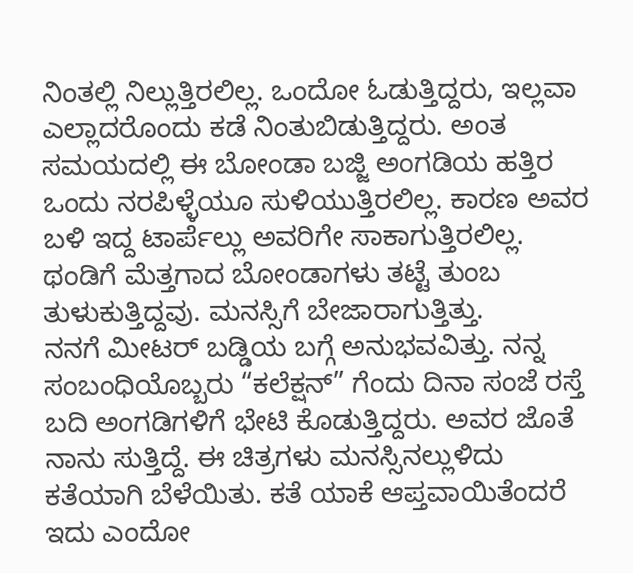ನಿಂತಲ್ಲಿ ನಿಲ್ಲುತ್ತಿರಲಿಲ್ಲ. ಒಂದೋ ಓಡುತ್ತಿದ್ದರು, ಇಲ್ಲವಾ ಎಲ್ಲಾದರೊಂದು ಕಡೆ ನಿಂತುಬಿಡುತ್ತಿದ್ದರು. ಅಂತ ಸಮಯದಲ್ಲಿ ಈ ಬೋಂಡಾ ಬಜ್ಜಿ ಅಂಗಡಿಯ ಹತ್ತಿರ ಒಂದು ನರಪಿಳ್ಳೆಯೂ ಸುಳಿಯುತ್ತಿರಲಿಲ್ಲ. ಕಾರಣ ಅವರ ಬಳಿ ಇದ್ದ ಟಾರ್ಪೆಲ್ಲು ಅವರಿಗೇ ಸಾಕಾಗುತ್ತಿರಲಿಲ್ಲ. ಥಂಡಿಗೆ ಮೆತ್ತಗಾದ ಬೋಂಡಾಗಳು ತಟ್ಟೆ ತುಂಬ ತುಳುಕುತ್ತಿದ್ದವು. ಮನಸ್ಸಿಗೆ ಬೇಜಾರಾಗುತ್ತಿತ್ತು.
ನನಗೆ ಮೀಟರ್ ಬಡ್ಡಿಯ ಬಗ್ಗೆ ಅನುಭವವಿತ್ತು. ನನ್ನ ಸಂಬಂಧಿಯೊಬ್ಬರು “ಕಲೆಕ್ಷನ್” ಗೆಂದು ದಿನಾ ಸಂಜೆ ರಸ್ತೆ ಬದಿ ಅಂಗಡಿಗಳಿಗೆ ಭೇಟಿ ಕೊಡುತ್ತಿದ್ದರು. ಅವರ ಜೊತೆ ನಾನು ಸುತ್ತಿದ್ದೆ. ಈ ಚಿತ್ರಗಳು ಮನಸ್ಸಿನಲ್ಲುಳಿದು ಕತೆಯಾಗಿ ಬೆಳೆಯಿತು. ಕತೆ ಯಾಕೆ ಆಪ್ತವಾಯಿತೆಂದರೆ ಇದು ಎಂದೋ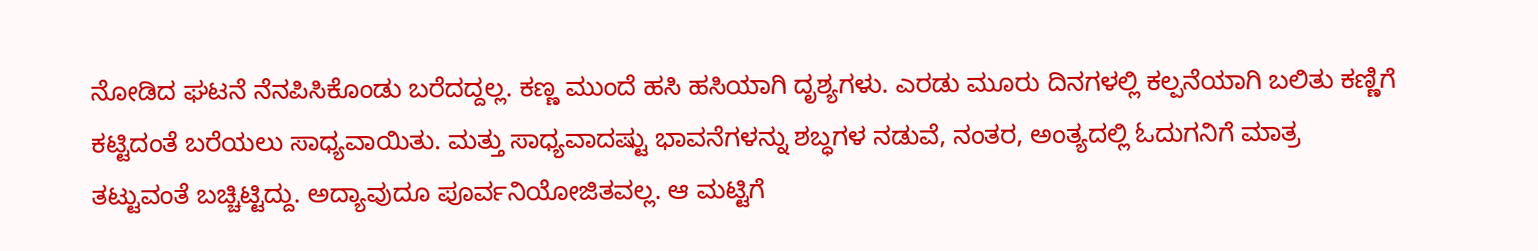ನೋಡಿದ ಘಟನೆ ನೆನಪಿಸಿಕೊಂಡು ಬರೆದದ್ದಲ್ಲ. ಕಣ್ಣ ಮುಂದೆ ಹಸಿ ಹಸಿಯಾಗಿ ದೃಶ್ಯಗಳು. ಎರಡು ಮೂರು ದಿನಗಳಲ್ಲಿ ಕಲ್ಪನೆಯಾಗಿ ಬಲಿತು ಕಣ್ಣಿಗೆ ಕಟ್ಟಿದಂತೆ ಬರೆಯಲು ಸಾಧ್ಯವಾಯಿತು. ಮತ್ತು ಸಾಧ್ಯವಾದಷ್ಟು ಭಾವನೆಗಳನ್ನು ಶಬ್ಧಗಳ ನಡುವೆ, ನಂತರ, ಅಂತ್ಯದಲ್ಲಿ ಓದುಗನಿಗೆ ಮಾತ್ರ ತಟ್ಟುವಂತೆ ಬಚ್ಚಿಟ್ಟಿದ್ದು. ಅದ್ಯಾವುದೂ ಪೂರ್ವನಿಯೋಜಿತವಲ್ಲ. ಆ ಮಟ್ಟಿಗೆ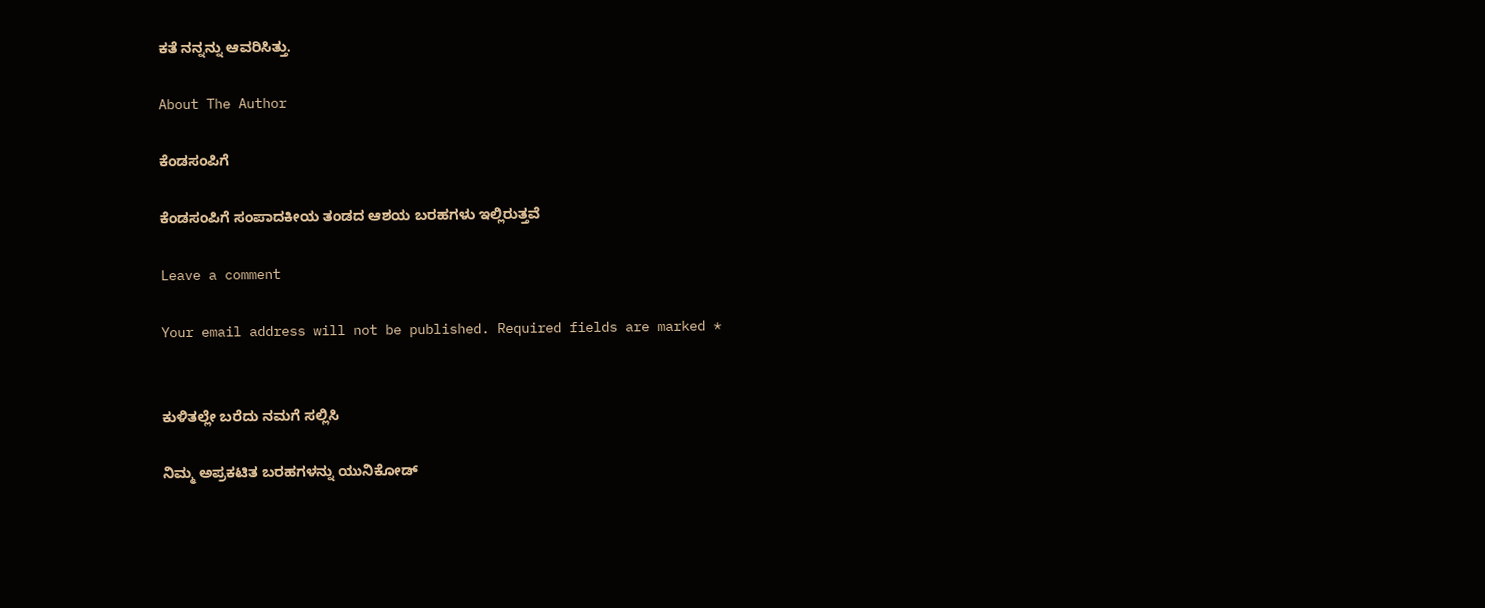ಕತೆ ನನ್ನನ್ನು ಆವರಿಸಿತ್ತು.

About The Author

ಕೆಂಡಸಂಪಿಗೆ

ಕೆಂಡಸಂಪಿಗೆ ಸಂಪಾದಕೀಯ ತಂಡದ ಆಶಯ ಬರಹಗಳು ಇಲ್ಲಿರುತ್ತವೆ

Leave a comment

Your email address will not be published. Required fields are marked *


ಕುಳಿತಲ್ಲೇ ಬರೆದು ನಮಗೆ ಸಲ್ಲಿಸಿ

ನಿಮ್ಮ ಅಪ್ರಕಟಿತ ಬರಹಗಳನ್ನು ಯುನಿಕೋಡ್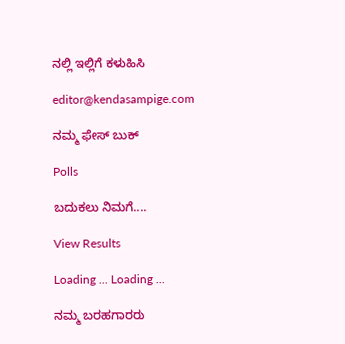ನಲ್ಲಿ ಇಲ್ಲಿಗೆ ಕಳುಹಿಸಿ

editor@kendasampige.com

ನಮ್ಮ ಫೇಸ್ ಬುಕ್

Polls

ಬದುಕಲು ನಿಮಗೆ....

View Results

Loading ... Loading ...

ನಮ್ಮ ಬರಹಗಾರರು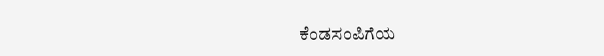ಕೆಂಡಸಂಪಿಗೆಯ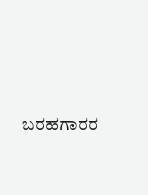ಬರಹಗಾರರ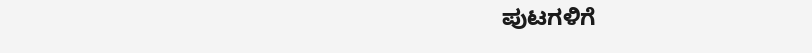ಪುಟಗಳಿಗೆ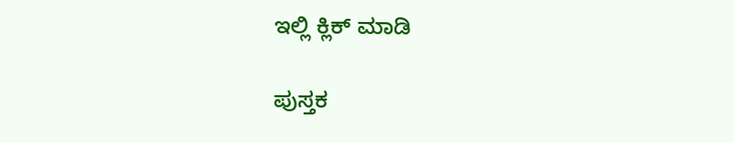ಇಲ್ಲಿ ಕ್ಲಿಕ್ ಮಾಡಿ

ಪುಸ್ತಕ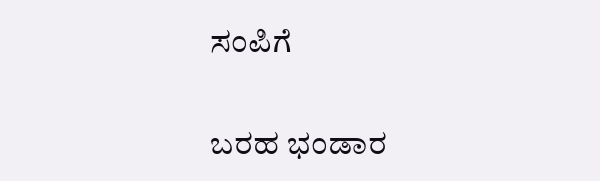ಸಂಪಿಗೆ

ಬರಹ ಭಂಡಾರ